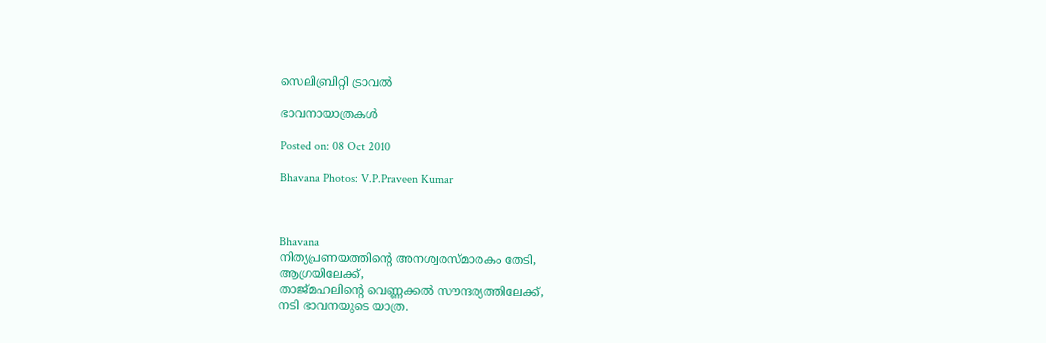സെലിബ്രിറ്റി ട്രാവല്‍

ഭാവനായാത്രകള്‍

Posted on: 08 Oct 2010

Bhavana Photos: V.P.Praveen Kumar



Bhavana
നിത്യപ്രണയത്തിന്റെ അനശ്വരസ്മാരകം തേടി,
ആഗ്രയിലേക്ക്,
താജ്മഹലിന്റെ വെണ്ണക്കല്‍ സൗന്ദര്യത്തിലേക്ക്,
നടി ഭാവനയുടെ യാത്ര.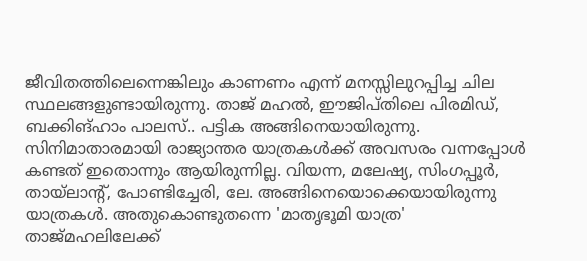ജീവിതത്തിലെന്നെങ്കിലും കാണണം എന്ന് മനസ്സിലുറപ്പിച്ച ചില സ്ഥലങ്ങളുണ്ടായിരുന്നു. താജ് മഹല്‍, ഈജിപ്തിലെ പിരമിഡ്, ബക്കിങ്ഹാം പാലസ്.. പട്ടിക അങ്ങിനെയായിരുന്നു. സിനിമാതാരമായി രാജ്യാന്തര യാത്രകള്‍ക്ക് അവസരം വന്നപ്പോള്‍ കണ്ടത് ഇതൊന്നും ആയിരുന്നില്ല. വിയന്ന, മലേഷ്യ, സിംഗപ്പൂര്‍, തായ്‌ലാന്റ്, പോണ്ടിച്ചേരി, ലേ. അങ്ങിനെയൊക്കെയായിരുന്നു യാത്രകള്‍. അതുകൊണ്ടുതന്നെ 'മാതൃഭൂമി യാത്ര' താജ്മഹലിലേക്ക്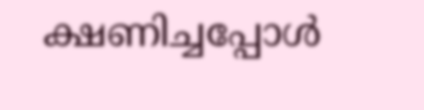ക്ഷണിച്ചപ്പോള്‍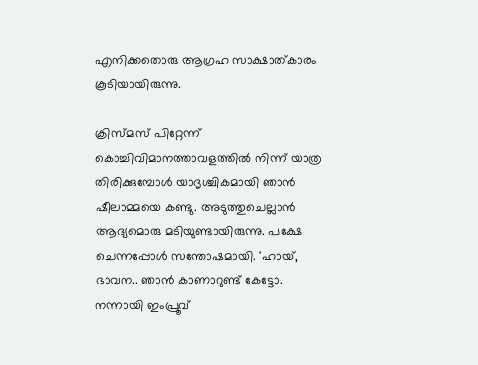എനിക്കതൊരു ആഗ്രഹ സാക്ഷാത്കാരം കൂടിയായിരുന്നു.

ക്രിസ്മസ് പിറ്റേന്ന് കൊച്ചിവിമാനത്താവളത്തില്‍ നിന്ന് യാത്ര തിരിക്കുമ്പോള്‍ യാദൃശ്ചികമായി ഞാന്‍ ഷീലാമ്മയെ കണ്ടു. അടുത്തുചെല്ലാന്‍ ആദ്യമൊരു മടിയുണ്ടായിരുന്നു. പക്ഷേ ചെന്നപ്പോള്‍ സന്തോഷമായി. 'ഹായ്, ഭാവന.. ഞാന്‍ കാണാറുണ്ട് കേട്ടോ. നന്നായി ഇംപ്രൂവ്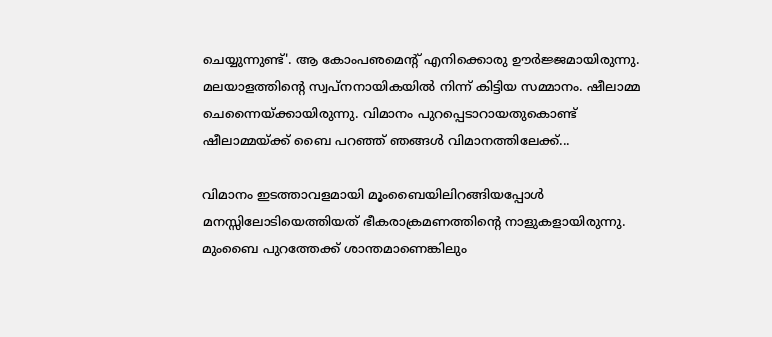ചെയ്യുന്നുണ്ട്'. ആ കോംപഌമെന്റ് എനിക്കൊരു ഊര്‍ജ്ജമായിരുന്നു. മലയാളത്തിന്റെ സ്വപ്നനായികയില്‍ നിന്ന് കിട്ടിയ സമ്മാനം. ഷീലാമ്മ ചെന്നൈയ്ക്കായിരുന്നു. വിമാനം പുറപ്പെടാറായതുകൊണ്ട് ഷീലാമ്മയ്ക്ക് ബൈ പറഞ്ഞ് ഞങ്ങള്‍ വിമാനത്തിലേക്ക്...

വിമാനം ഇടത്താവളമായി മൂംബൈയിലിറങ്ങിയപ്പോള്‍ മനസ്സിലോടിയെത്തിയത് ഭീകരാക്രമണത്തിന്റെ നാളുകളായിരുന്നു. മുംബൈ പുറത്തേക്ക് ശാന്തമാണെങ്കിലും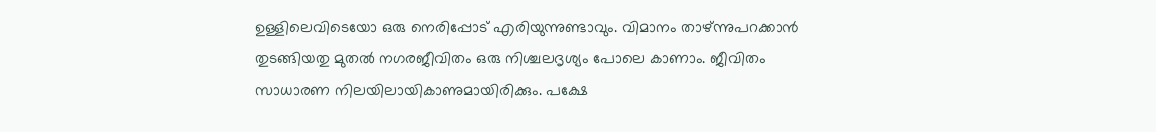ഉള്ളിലെവിടെയോ ഒരു നെരിപ്പോട് എരിയുന്നുണ്ടാവും. വിമാനം താഴ്ന്നുപറക്കാന്‍ തുടങ്ങിയതു മുതല്‍ നഗരജീവിതം ഒരു നിശ്ചലദൃശ്യം പോലെ കാണാം. ജീവിതം സാധാരണ നിലയിലായികാണുമായിരിക്കും. പക്ഷേ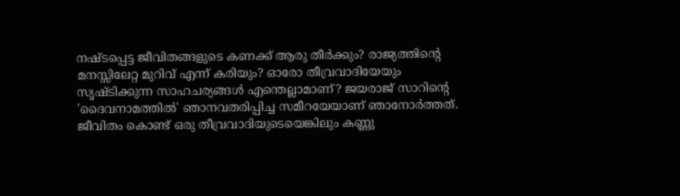നഷ്ടപ്പെട്ട ജീവിതങ്ങളുടെ കണക്ക് ആരു തീര്‍ക്കും? രാജ്യത്തിന്റെ മനസ്സിലേറ്റ മുറിവ് എന്ന് കരിയും? ഓരോ തീവ്രവാദിയേയും സൃഷ്ടിക്കുന്ന സാഹചര്യങ്ങള്‍ എന്തെല്ലാമാണ്? ജയരാജ് സാറിന്റെ 'ദൈവനാമത്തില്‍' ഞാനവതരിപ്പിച്ച സമീറയേയാണ് ഞാനോര്‍ത്തത്. ജീവിതം കൊണ്ട് ഒരു തീവ്രവാദിയുടെയെങ്കിലും കണ്ണു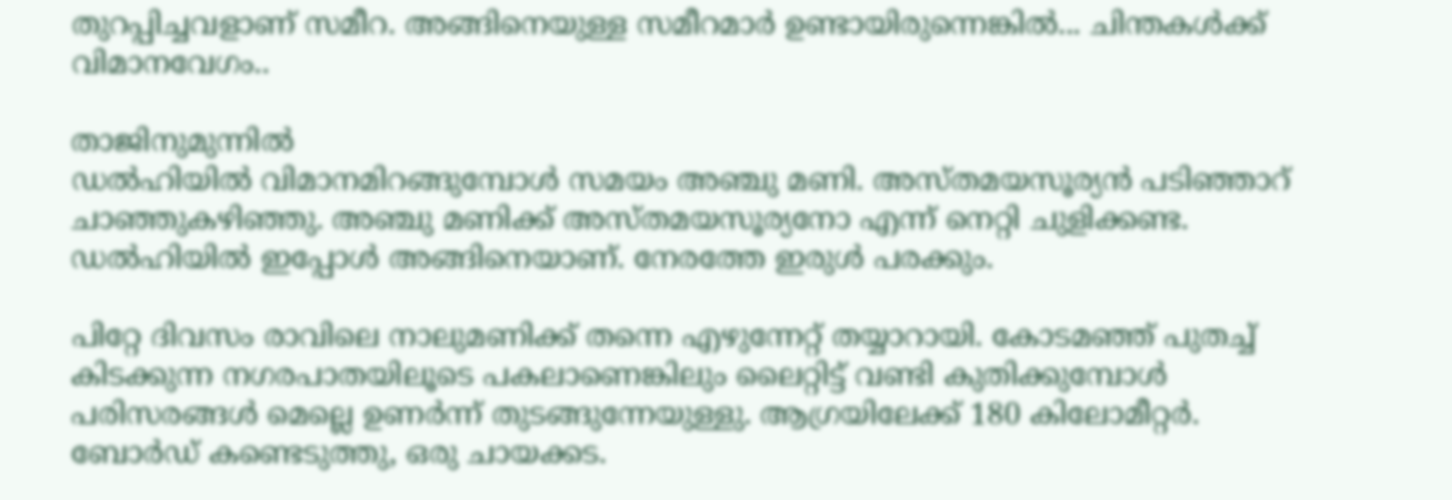തുറപ്പിച്ചവളാണ് സമീറ. അങ്ങിനെയുള്ള സമീറമാര്‍ ഉണ്ടായിരുന്നെങ്കില്‍... ചിന്തകള്‍ക്ക് വിമാനവേഗം..

താജിനുമുന്നില്‍
ഡല്‍ഹിയില്‍ വിമാനമിറങ്ങുമ്പോള്‍ സമയം അഞ്ചു മണി. അസ്തമയസൂര്യന്‍ പടിഞ്ഞാറ് ചാഞ്ഞുകഴിഞ്ഞു. അഞ്ചു മണിക്ക് അസ്തമയസൂര്യനോ എന്ന് നെറ്റി ചുളിക്കണ്ട. ഡല്‍ഹിയില്‍ ഇപ്പോള്‍ അങ്ങിനെയാണ്. നേരത്തേ ഇരുള്‍ പരക്കും.

പിറ്റേ ദിവസം രാവിലെ നാലുമണിക്ക് തന്നെ എഴുന്നേറ്റ് തയ്യാറായി. കോടമഞ്ഞ് പുതച്ച് കിടക്കുന്ന നഗരപാതയിലൂടെ പകലാണെങ്കിലും ലൈറ്റിട്ട് വണ്ടി കുതിക്കുമ്പോള്‍ പരിസരങ്ങള്‍ മെല്ലെ ഉണര്‍ന്ന് തുടങ്ങുന്നേയുള്ളു. ആഗ്രയിലേക്ക് 180 കിലോമീറ്റര്‍. ബോര്‍ഡ് കണ്ടെടുത്തു, ഒരു ചായക്കട.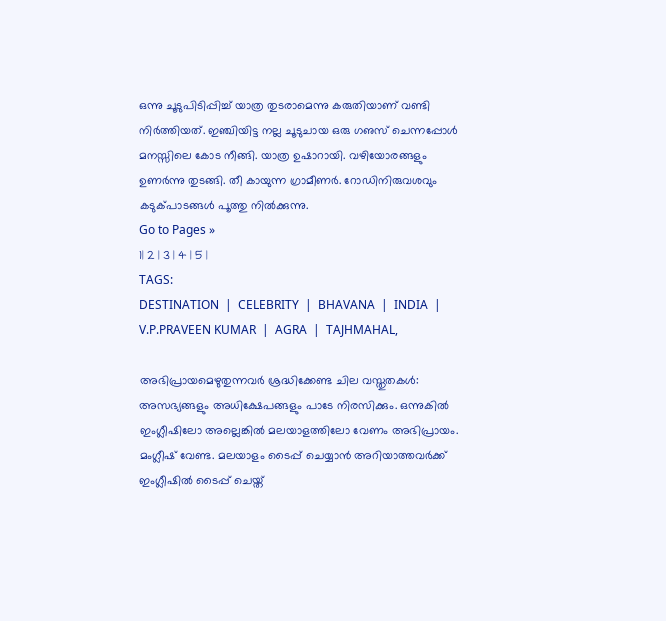ഒന്നു ചൂടുപിടിപ്പിച്ച് യാത്ര തുടരാമെന്നു കരുതിയാണ് വണ്ടി നിര്‍ത്തിയത്. ഇഞ്ചിയിട്ട നല്ല ചൂടുചായ ഒരു ഗഌസ് ചെന്നപ്പോള്‍ മനസ്സിലെ കോട നീങ്ങി. യാത്ര ഉഷാറായി. വഴിയോരങ്ങളും ഉണര്‍ന്നു തുടങ്ങി. തീ കായുന്ന ഗ്രാമീണര്‍. റോഡിനിരുവശവും കടുക്പാടങ്ങള്‍ പൂത്തു നില്‍ക്കുന്നു.
Go to Pages »
1| 2 | 3 | 4 | 5 |
TAGS:
DESTINATION  |  CELEBRITY  |  BHAVANA  |  INDIA  |  V.P.PRAVEEN KUMAR  |  AGRA  |  TAJHMAHAL,

അഭിപ്രായമെഴുതുന്നവര്‍ ശ്രദ്ധിക്കേണ്ട ചില വസ്തുതകള്‍:
അസഭ്യങ്ങളും അധിക്ഷേപങ്ങളും പാടേ നിരസിക്കും. ഒന്നുകില്‍ ഇംഗ്ലീഷിലോ അല്ലെങ്കില്‍ മലയാളത്തിലോ വേണം അഭിപ്രായം. മംഗ്ലീഷ് വേണ്ട. മലയാളം ടൈപ്പ് ചെയ്യാന്‍ അറിയാത്തവര്‍ക്ക് ഇംഗ്ലീഷില്‍ ടൈപ്പ് ചെയ്ത്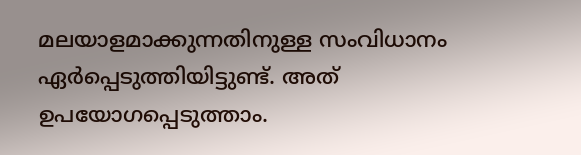മലയാളമാക്കുന്നതിനുള്ള സംവിധാനം ഏര്‍പ്പെടുത്തിയിട്ടുണ്ട്. അത് ഉപയോഗപ്പെടുത്താം.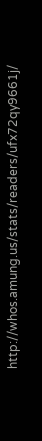http://whos.amung.us/stats/readers/ufx72qy9661j/